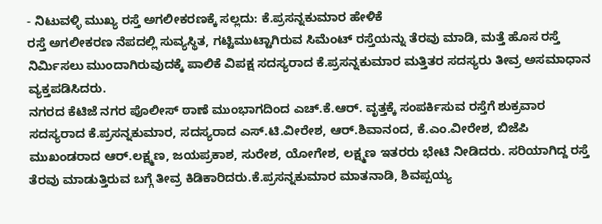- ನಿಟುವಳ್ಳಿ ಮುಖ್ಯ ರಸ್ತೆ ಅಗಲೀಕರಣಕ್ಕೆ ಸಲ್ಲದು: ಕೆ.ಪ್ರಸನ್ನಕುಮಾರ ಹೇಳಿಕೆ
ರಸ್ತೆ ಅಗಲೀಕರಣ ನೆಪದಲ್ಲಿ ಸುವ್ಯಸ್ಥಿತ, ಗಟ್ಟಿಮುಟ್ಟಾಗಿರುವ ಸಿಮೆಂಟ್ ರಸ್ತೆಯನ್ನು ತೆರವು ಮಾಡಿ, ಮತ್ತೆ ಹೊಸ ರಸ್ತೆ ನಿರ್ಮಿಸಲು ಮುಂದಾಗಿರುವುದಕ್ಕೆ ಪಾಲಿಕೆ ವಿಪಕ್ಷ ಸದಸ್ಯರಾದ ಕೆ.ಪ್ರಸನ್ನಕುಮಾರ ಮತ್ತಿತರ ಸದಸ್ಯರು ತೀವ್ರ ಅಸಮಾಧಾನ ವ್ಯಕ್ತಪಡಿಸಿದರು.
ನಗರದ ಕೆಟಿಜೆ ನಗರ ಪೊಲೀಸ್ ಠಾಣೆ ಮುಂಭಾಗದಿಂದ ಎಚ್.ಕೆ.ಆರ್. ವೃತ್ತಕ್ಕೆ ಸಂಪರ್ಕಿಸುವ ರಸ್ತೆಗೆ ಶುಕ್ರವಾರ ಸದಸ್ಯರಾದ ಕೆ.ಪ್ರಸನ್ನಕುಮಾರ, ಸದಸ್ಯರಾದ ಎಸ್.ಟಿ.ವೀರೇಶ, ಆರ್.ಶಿವಾನಂದ, ಕೆ.ಎಂ.ವೀರೇಶ, ಬಿಜೆಪಿ ಮುಖಂಡರಾದ ಆರ್.ಲಕ್ಷ್ಮಣ, ಜಯಪ್ರಕಾಶ, ಸುರೇಶ, ಯೋಗೇಶ, ಲಕ್ಷ್ಮಣ ಇತರರು ಭೇಟಿ ನೀಡಿದರು. ಸರಿಯಾಗಿದ್ದ ರಸ್ತೆ ತೆರವು ಮಾಡುತ್ತಿರುವ ಬಗ್ಗೆ ತೀವ್ರ ಕಿಡಿಕಾರಿದರು.ಕೆ.ಪ್ರಸನ್ನಕುಮಾರ ಮಾತನಾಡಿ, ಶಿವಪ್ಪಯ್ಯ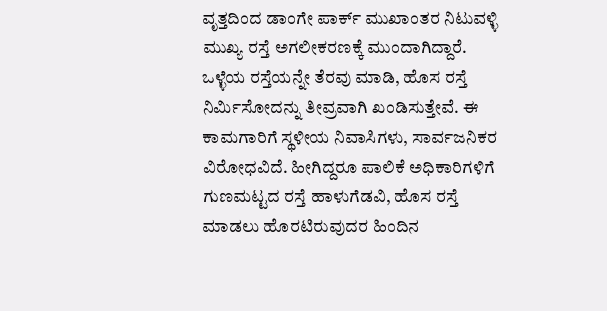ವೃತ್ತದಿಂದ ಡಾಂಗೇ ಪಾರ್ಕ್ ಮುಖಾಂತರ ನಿಟುವಳ್ಳಿ ಮುಖ್ಯ ರಸ್ತೆ ಅಗಲೀಕರಣಕ್ಕೆ ಮುಂದಾಗಿದ್ದಾರೆ. ಒಳ್ಳೆಯ ರಸ್ತೆಯನ್ನೇ ತೆರವು ಮಾಡಿ, ಹೊಸ ರಸ್ತೆ ನಿರ್ಮಿಸೋದನ್ನು ತೀವ್ರವಾಗಿ ಖಂಡಿಸುತ್ತೇವೆ. ಈ ಕಾಮಗಾರಿಗೆ ಸ್ಥಳೀಯ ನಿವಾಸಿಗಳು, ಸಾರ್ವಜನಿಕರ ವಿರೋಧವಿದೆ. ಹೀಗಿದ್ದರೂ ಪಾಲಿಕೆ ಅಧಿಕಾರಿಗಳಿಗೆ ಗುಣಮಟ್ಟದ ರಸ್ತೆ ಹಾಳುಗೆಡವಿ, ಹೊಸ ರಸ್ತೆ ಮಾಡಲು ಹೊರಟಿರುವುದರ ಹಿಂದಿನ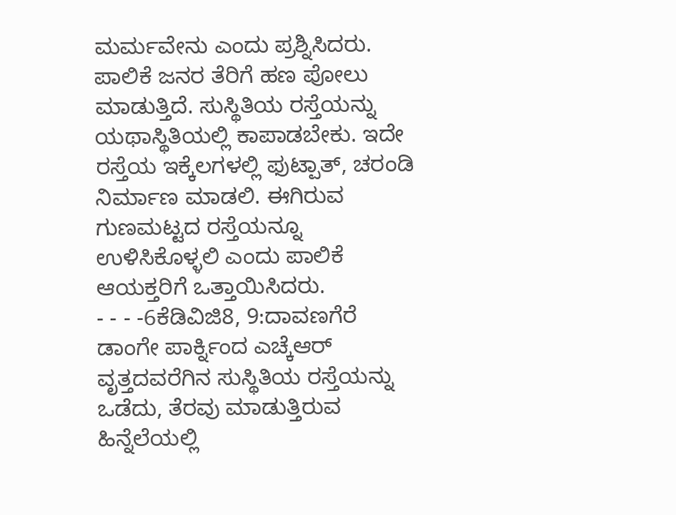ಮರ್ಮವೇನು ಎಂದು ಪ್ರಶ್ನಿಸಿದರು.
ಪಾಲಿಕೆ ಜನರ ತೆರಿಗೆ ಹಣ ಪೋಲು ಮಾಡುತ್ತಿದೆ. ಸುಸ್ಥಿತಿಯ ರಸ್ತೆಯನ್ನು ಯಥಾಸ್ಥಿತಿಯಲ್ಲಿ ಕಾಪಾಡಬೇಕು. ಇದೇ ರಸ್ತೆಯ ಇಕ್ಕೆಲಗಳಲ್ಲಿ ಫುಟ್ಪಾತ್, ಚರಂಡಿ ನಿರ್ಮಾಣ ಮಾಡಲಿ. ಈಗಿರುವ ಗುಣಮಟ್ಟದ ರಸ್ತೆಯನ್ನೂ ಉಳಿಸಿಕೊಳ್ಳಲಿ ಎಂದು ಪಾಲಿಕೆ ಆಯಕ್ತರಿಗೆ ಒತ್ತಾಯಿಸಿದರು.
- - - -6ಕೆಡಿವಿಜಿ8, 9:ದಾವಣಗೆರೆ ಡಾಂಗೇ ಪಾರ್ಕ್ನಿಂದ ಎಚ್ಕೆಆರ್ ವೃತ್ತದವರೆಗಿನ ಸುಸ್ಥಿತಿಯ ರಸ್ತೆಯನ್ನು ಒಡೆದು, ತೆರವು ಮಾಡುತ್ತಿರುವ ಹಿನ್ನೆಲೆಯಲ್ಲಿ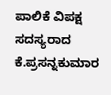ಪಾಲಿಕೆ ವಿಪಕ್ಷ ಸದಸ್ಯರಾದ ಕೆ.ಪ್ರಸನ್ನಕುಮಾರ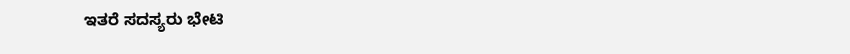ಇತರೆ ಸದಸ್ಯರು ಭೇಟಿ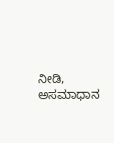ನೀಡಿ, ಅಸಮಾಧಾನ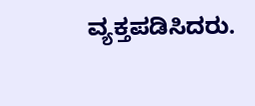ವ್ಯಕ್ತಪಡಿಸಿದರು.